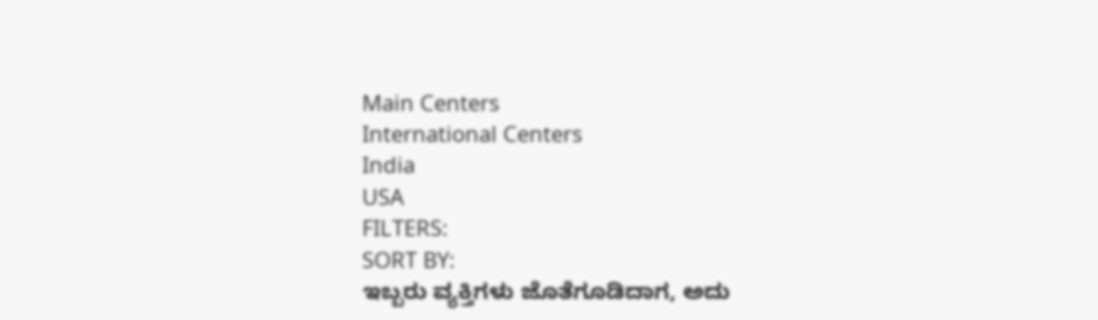Main Centers
International Centers
India
USA
FILTERS:
SORT BY:
ಇಬ್ಬರು ವ್ಯಕ್ತಿಗಳು ಜೊತೆಗೂಡಿದಾಗ, ಅದು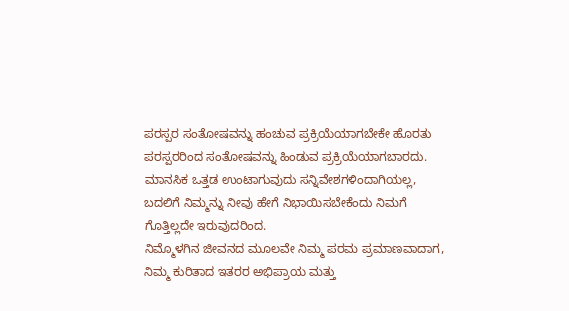ಪರಸ್ಪರ ಸಂತೋಷವನ್ನು ಹಂಚುವ ಪ್ರಕ್ರಿಯೆಯಾಗಬೇಕೇ ಹೊರತು ಪರಸ್ಪರರಿಂದ ಸಂತೋಷವನ್ನು ಹಿಂಡುವ ಪ್ರಕ್ರಿಯೆಯಾಗಬಾರದು.
ಮಾನಸಿಕ ಒತ್ತಡ ಉಂಟಾಗುವುದು ಸನ್ನಿವೇಶಗಳಿಂದಾಗಿಯಲ್ಲ, ಬದಲಿಗೆ ನಿಮ್ಮನ್ನು ನೀವು ಹೇಗೆ ನಿಭಾಯಿಸಬೇಕೆಂದು ನಿಮಗೆ ಗೊತ್ತಿಲ್ಲದೇ ಇರುವುದರಿಂದ.
ನಿಮ್ಮೊಳಗಿನ ಜೀವನದ ಮೂಲವೇ ನಿಮ್ಮ ಪರಮ ಪ್ರಮಾಣವಾದಾಗ, ನಿಮ್ಮ ಕುರಿತಾದ ಇತರರ ಅಭಿಪ್ರಾಯ ಮತ್ತು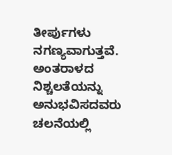ತೀರ್ಪುಗಳು ನಗಣ್ಯವಾಗುತ್ತವೆ.
ಅಂತರಾಳದ ನಿಶ್ಚಲತೆಯನ್ನು ಅನುಭವಿಸದವರು ಚಲನೆಯಲ್ಲಿ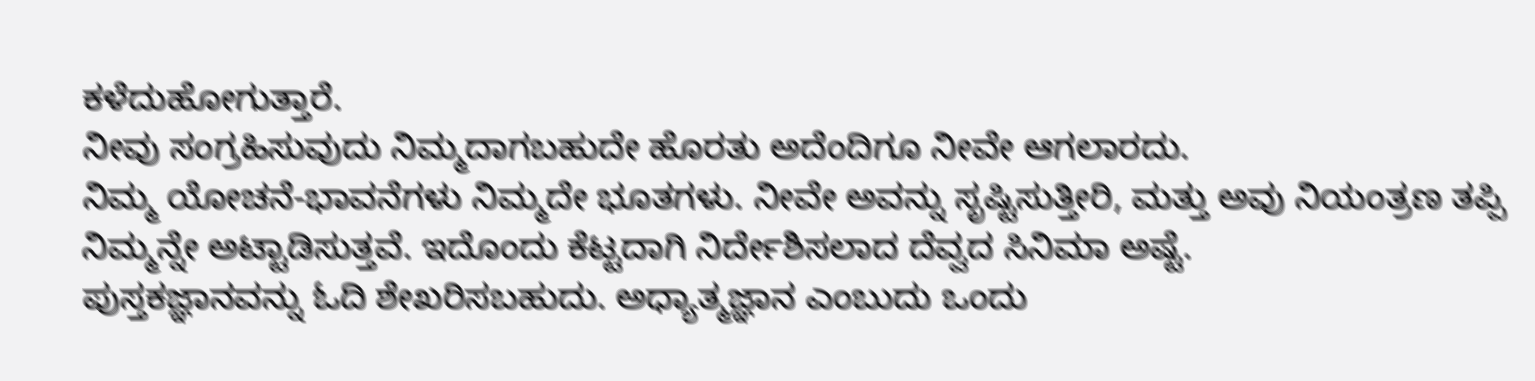ಕಳೆದುಹೋಗುತ್ತಾರೆ.
ನೀವು ಸಂಗ್ರಹಿಸುವುದು ನಿಮ್ಮದಾಗಬಹುದೇ ಹೊರತು ಅದೆಂದಿಗೂ ನೀವೇ ಆಗಲಾರದು.
ನಿಮ್ಮ ಯೋಚನೆ-ಭಾವನೆಗಳು ನಿಮ್ಮದೇ ಭೂತಗಳು. ನೀವೇ ಅವನ್ನು ಸೃಷ್ಟಿಸುತ್ತೀರಿ, ಮತ್ತು ಅವು ನಿಯಂತ್ರಣ ತಪ್ಪಿ ನಿಮ್ಮನ್ನೇ ಅಟ್ಟಾಡಿಸುತ್ತವೆ. ಇದೊಂದು ಕೆಟ್ಟದಾಗಿ ನಿರ್ದೇಶಿಸಲಾದ ದೆವ್ವದ ಸಿನಿಮಾ ಅಷ್ಟೆ.
ಪುಸ್ತಕಜ್ಞಾನವನ್ನು ಓದಿ ಶೇಖರಿಸಬಹುದು. ಅಧ್ಯಾತ್ಮಜ್ಞಾನ ಎಂಬುದು ಒಂದು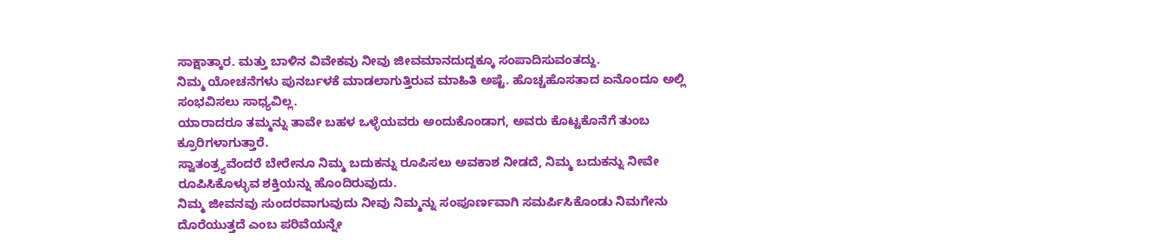ಸಾಕ್ಷಾತ್ಕಾರ. ಮತ್ತು ಬಾಳಿನ ವಿವೇಕವು ನೀವು ಜೀವಮಾನದುದ್ದಕ್ಕೂ ಸಂಪಾದಿಸುವಂತದ್ದು.
ನಿಮ್ಮ ಯೋಚನೆಗಳು ಪುನರ್ಬಳಕೆ ಮಾಡಲಾಗುತ್ತಿರುವ ಮಾಹಿತಿ ಅಷ್ಟೆ. ಹೊಚ್ಚಹೊಸತಾದ ಏನೊಂದೂ ಅಲ್ಲಿ ಸಂಭವಿಸಲು ಸಾಧ್ಯವಿಲ್ಲ.
ಯಾರಾದರೂ ತಮ್ಮನ್ನು ತಾವೇ ಬಹಳ ಒಳ್ಳೆಯವರು ಅಂದುಕೊಂಡಾಗ, ಅವರು ಕೊಟ್ಟಕೊನೆಗೆ ತುಂಬ ಕ್ರೂರಿಗಳಾಗುತ್ತಾರೆ.
ಸ್ವಾತಂತ್ರ್ಯವೆಂದರೆ ಬೇರೇನೂ ನಿಮ್ಮ ಬದುಕನ್ನು ರೂಪಿಸಲು ಅವಕಾಶ ನೀಡದೆ, ನಿಮ್ಮ ಬದುಕನ್ನು ನೀವೇ ರೂಪಿಸಿಕೊಳ್ಳುವ ಶಕ್ತಿಯನ್ನು ಹೊಂದಿರುವುದು.
ನಿಮ್ಮ ಜೀವನವು ಸುಂದರವಾಗುವುದು ನೀವು ನಿಮ್ಮನ್ನು ಸಂಪೂರ್ಣವಾಗಿ ಸಮರ್ಪಿಸಿಕೊಂಡು ನಿಮಗೇನು ದೊರೆಯುತ್ತದೆ ಎಂಬ ಪರಿವೆಯನ್ನೇ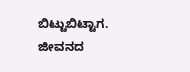ಬಿಟ್ಟುಬಿಟ್ಟಾಗ. ಜೀವನದ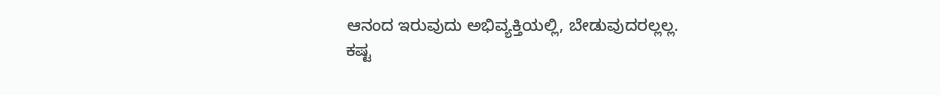ಆನಂದ ಇರುವುದು ಅಭಿವ್ಯಕ್ತಿಯಲ್ಲಿ, ಬೇಡುವುದರಲ್ಲಲ್ಲ.
ಕಷ್ಟ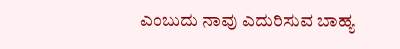ಎಂಬುದು ನಾವು ಎದುರಿಸುವ ಬಾಹ್ಯ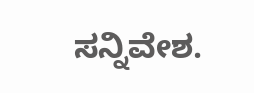ಸನ್ನಿವೇಶ.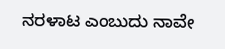ನರಳಾಟ ಎಂಬುದು ನಾವೇ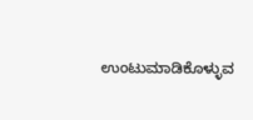ಉಂಟುಮಾಡಿಕೊಳ್ಳುವ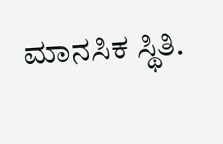ಮಾನಸಿಕ ಸ್ಥಿತಿ.